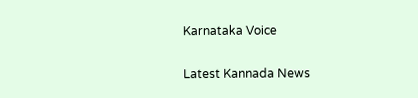Karnataka Voice

Latest Kannada News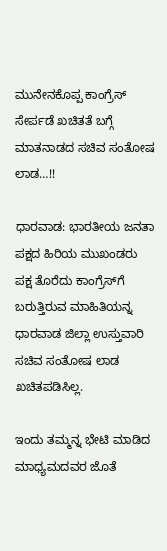ಮುನೇನಕೊಪ್ಪ ಕಾಂಗ್ರೆಸ್ ಸೇರ್ಪಡೆ ಖಚಿತತೆ ಬಗ್ಗೆ ಮಾತನಾಡದ ಸಚಿವ ಸಂತೋಷ ಲಾಡ…!!

ಧಾರವಾಡ: ಭಾರತೀಯ ಜನತಾ ಪಕ್ಷದ ಹಿರಿಯ ಮುಖಂಡರು ಪಕ್ಷ ತೊರೆದು ಕಾಂಗ್ರೆಸ್‌ಗೆ ಬರುತ್ತಿರುವ ಮಾಹಿತಿಯನ್ನ ಧಾರವಾಡ ಜಿಲ್ಲಾ ಉಸ್ತುವಾರಿ ಸಚಿವ ಸಂತೋಷ ಲಾಡ ಖಚಿತಪಡಿಸಿಲ್ಲ.

ಇಂದು ತಮ್ಮನ್ನ ಭೇಟಿ ಮಾಡಿದ ಮಾಧ್ಯಮದವರ ಜೊತೆ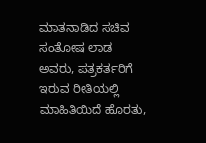ಮಾತನಾಡಿದ ಸಚಿವ ಸಂತೋಷ ಲಾಡ ಅವರು, ಪತ್ರಕರ್ತರಿಗೆ ಇರುವ ರೀತಿಯಲ್ಲಿ ಮಾಹಿತಿಯಿದೆ ಹೊರತು,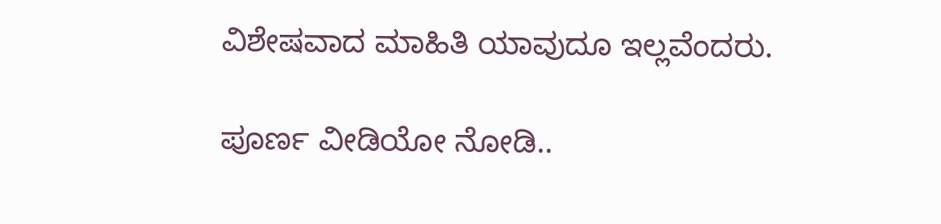ವಿಶೇಷವಾದ ಮಾಹಿತಿ ಯಾವುದೂ ಇಲ್ಲವೆಂದರು.

ಪೂರ್ಣ ವೀಡಿಯೋ ನೋಡಿ..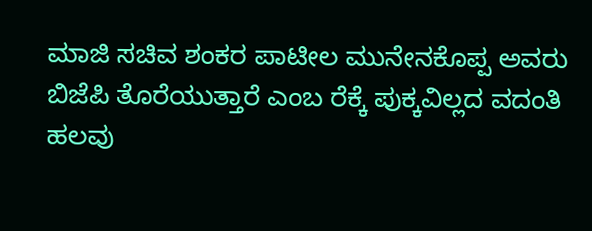ಮಾಜಿ ಸಚಿವ ಶಂಕರ ಪಾಟೀಲ ಮುನೇನಕೊಪ್ಪ ಅವರು ಬಿಜೆಪಿ ತೊರೆಯುತ್ತಾರೆ ಎಂಬ ರೆಕ್ಕೆ ಪುಕ್ಕವಿಲ್ಲದ ವದಂತಿ ಹಲವು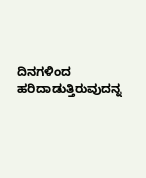ದಿನಗಳಿಂದ ಹರಿದಾಡುತ್ತಿರುವುದನ್ನ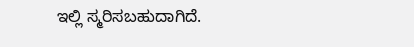ಇಲ್ಲಿ ಸ್ಮರಿಸಬಹುದಾಗಿದೆ.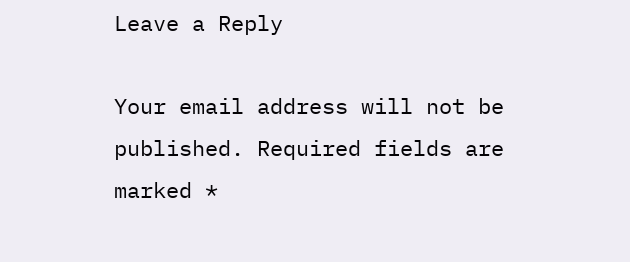Leave a Reply

Your email address will not be published. Required fields are marked *